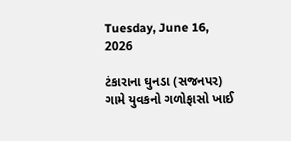Tuesday, June 16, 2026

ટંકારાના ઘુનડા (સજનપર) ગામે યુવકનો ગળોફાસો ખાઈ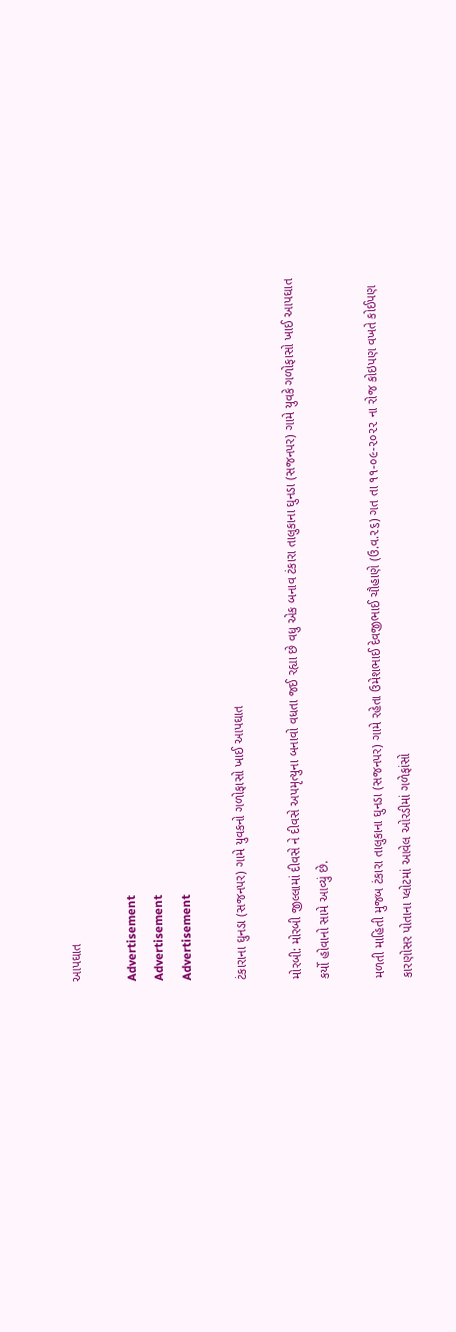આપઘાત

Advertisement
Advertisement
Advertisement

ટંકારાના ઘુનડા (સજનપર) ગામે યુવકનો ગળોફાસો ખાઈ આપઘાત

મોરબી: મોરબી જીલ્લામાં દીવસે ને દીવસે અપમૃત્યુના બનાવો વધતા જઈ રહ્યા છે વધુ એક બનાવ ટંકારા તાલુકાના ઘુનડા (સજનપર) ગામે યુવકે ગળોફાસો ખાઈ આપઘાત કર્યો હોવાનો સામે આવ્યું છે.

મળતી માહિતી મુજબ ટંકારા તાલુકાના ઘુનડા (સજનપર) ગામે રહેતા ઉમેશભાઈ દેવજીભાઈ ચૌહાણે (ઉ.વ.૨૬) ગત તા ૧૧-૦૯-૨૦૨૨ ના રોજ કોઇપણ વખતે કોઈપણ કારણોસર પોતાના પ્લોટમાં આવેલ ઓરડીમાં ગળેફાંસો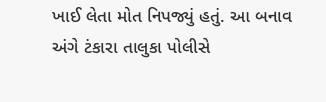ખાઈ લેતા મોત નિપજ્યું હતું. આ બનાવ અંગે ટંકારા તાલુકા પોલીસે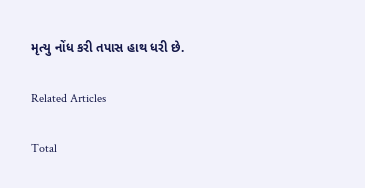મૃત્યુ નોંધ કરી તપાસ હાથ ધરી છે.

Related Articles

Total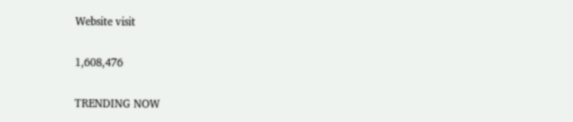Website visit

1,608,476

TRENDING NOW